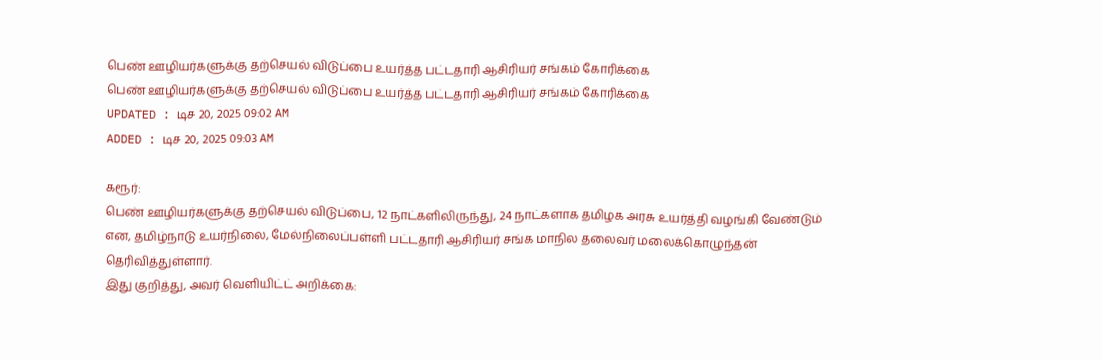பெண் ஊழியர்களுக்கு தற்செயல் விடுப்பை உயர்த்த பட்டதாரி ஆசிரியர் சங்கம் கோரிக்கை
பெண் ஊழியர்களுக்கு தற்செயல் விடுப்பை உயர்த்த பட்டதாரி ஆசிரியர் சங்கம் கோரிக்கை
UPDATED : டிச 20, 2025 09:02 AM
ADDED : டிச 20, 2025 09:03 AM

கரூர்:
பெண் ஊழியர்களுக்கு தற்செயல் விடுப்பை, 12 நாட்களிலிருந்து, 24 நாட்களாக தமிழக அரசு உயர்த்தி வழங்கி வேண்டும் என, தமிழ்நாடு உயர்நிலை, மேல்நிலைப்பள்ளி பட்டதாரி ஆசிரியர் சங்க மாநில தலைவர் மலைக்கொழுந்தன் தெரிவித்துள்ளார்.
இது குறித்து, அவர் வெளியிட்ட் அறிக்கை: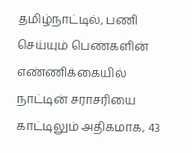தமிழ்நாட்டில், பணி செய்யும் பெண்களின் எண்ணிக்கையில் நாட்டின் சராசரியை காட்டிலும் அதிகமாக, 43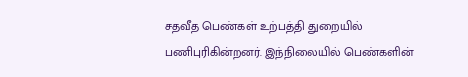சதவீத பெண்கள் உற்பத்தி துறையில் பணிபுரிகின்றனர். இந்நிலையில் பெண்களின்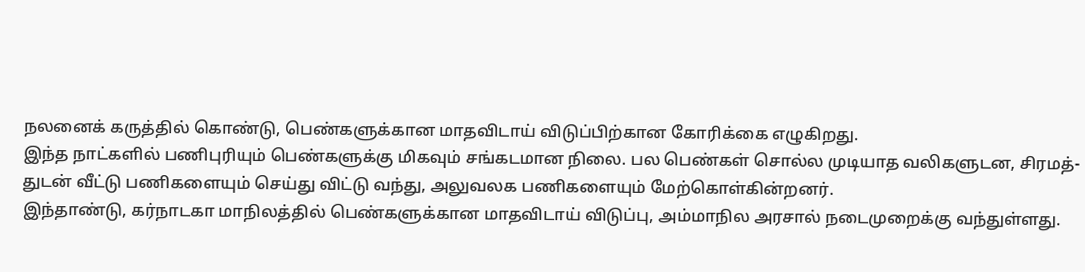நலனைக் கருத்தில் கொண்டு, பெண்களுக்கான மாதவிடாய் விடுப்பிற்கான கோரிக்கை எழுகிறது.
இந்த நாட்களில் பணிபுரியும் பெண்களுக்கு மிகவும் சங்கடமான நிலை. பல பெண்கள் சொல்ல முடியாத வலிகளுடன, சிரமத்-துடன் வீட்டு பணிகளையும் செய்து விட்டு வந்து, அலுவலக பணிகளையும் மேற்கொள்கின்றனர்.
இந்தாண்டு, கர்நாடகா மாநிலத்தில் பெண்களுக்கான மாதவிடாய் விடுப்பு, அம்மாநில அரசால் நடைமுறைக்கு வந்துள்ளது.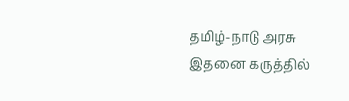தமிழ்-நாடு அரசு இதனை கருத்தில்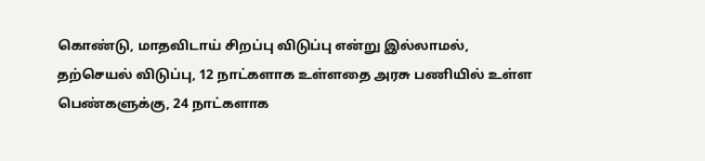கொண்டு, மாதவிடாய் சிறப்பு விடுப்பு என்று இல்லாமல், தற்செயல் விடுப்பு, 12 நாட்களாக உள்ளதை அரசு பணியில் உள்ள பெண்களுக்கு, 24 நாட்களாக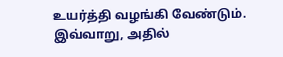உயர்த்தி வழங்கி வேண்டும்.
இவ்வாறு, அதில்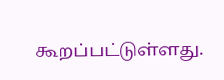கூறப்பட்டுள்ளது.